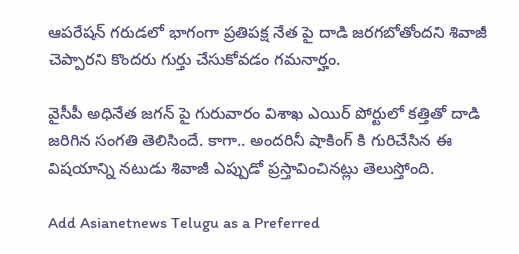ఆపరేషన్ గరుడలో భాగంగా ప్రతిపక్ష నేత పై దాడి జరగబోతోందని శివాజీ చెప్పారని కొందరు గుర్తు చేసుకోవడం గమనార్హం.

వైసీపీ అధినేత జగన్ పై గురువారం విశాఖ ఎయిర్ పోర్టులో కత్తితో దాడి జరిగిన సంగతి తెలిసిందే. కాగా.. అందరినీ షాకింగ్ కి గురిచేసిన ఈ విషయాన్ని నటుడు శివాజీ ఎప్పుడో ప్రస్తావించినట్లు తెలుస్తోంది.

Add Asianetnews Telugu as a Preferred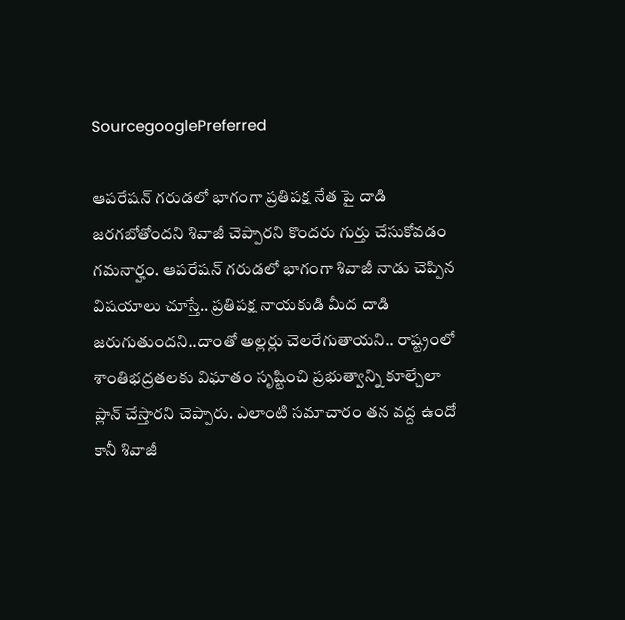SourcegooglePreferred

ఆపరేషన్ గరుడలో భాగంగా ప్రతిపక్ష నేత పై దాడి జరగబోతోందని శివాజీ చెప్పారని కొందరు గుర్తు చేసుకోవడం గమనార్హం. ఆప‌రేష‌న్ గ‌రుడ‌లో భాగంగా శివాజీ నాడు చెప్పిన విష‌యాలు చూస్తే.. ప్ర‌తిప‌క్ష నాయకుడి మీద దాడి జ‌రుగుతుంద‌ని..దాంతో అల్ల‌ర్లు చెల‌రేగుతాయ‌ని.. రాష్ట్రంలో శాంతిభ‌ద్ర‌త‌లకు విఘాతం సృష్టించి ప్ర‌భుత్వాన్ని కూల్చేలా ప్లాన్ చేస్తార‌ని చెప్పారు. ఎలాంటి స‌మాచారం త‌న వ‌ద్ద ఉందో కానీ శివాజీ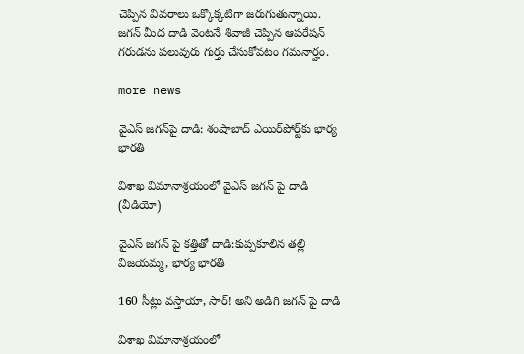చెప్పిన వివరాలు ఒక్కొక్క‌టిగా జ‌రుగుతున్నాయి. జ‌గ‌న్ మీద దాడి వెంట‌నే శివాజీ చెప్పిన ఆప‌రేష‌న్ గ‌రుడ‌ను ప‌లువురు గుర్తు చేసుకోవ‌టం గ‌మ‌నార్హం.

more news

వైఎస్ జగన్‌పై దాడి: శంషాబాద్‌ ఎయిర్‌పోర్ట్‌కు భార్య భారతి

విశాఖ విమానాశ్రయంలో వైఎస్ జగన్ పై దాడి (వీడియో)

వైఎస్ జగన్ పై కత్తితో దాడి:కుప్పకూలిన తల్లి విజయమ్మ, భార్య భారతి

160 సీట్లు వస్తాయా, సార్! అని అడిగి జగన్ పై దాడి

విశాఖ విమానాశ్రయంలో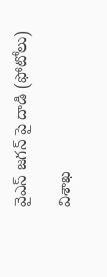వైఎస్ జగన్ పై దాడి (ఫోటోలు)

విశాఖ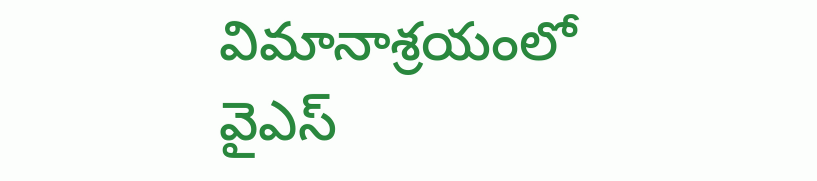విమానాశ్రయంలో వైఎస్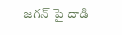జగన్ పై దాడి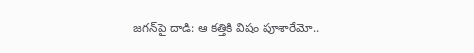జగన్‌పై దాడి: ఆ కత్తికి విషం పూశారేమో..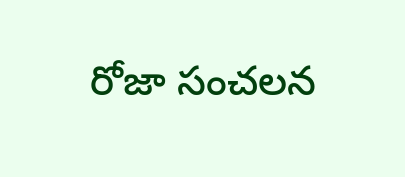రోజా సంచలన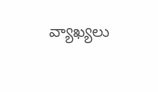వ్యాఖ్యలు